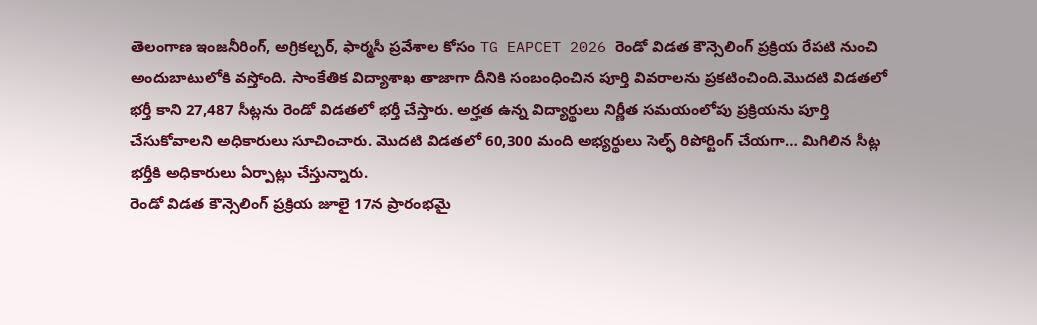తెలంగాణ ఇంజనీరింగ్, అగ్రికల్చర్, ఫార్మసీ ప్రవేశాల కోసం TG EAPCET 2026 రెండో విడత కౌన్సెలింగ్ ప్రక్రియ రేపటి నుంచి అందుబాటులోకి వస్తోంది. సాంకేతిక విద్యాశాఖ తాజాగా దీనికి సంబంధించిన పూర్తి వివరాలను ప్రకటించింది.మొదటి విడతలో భర్తీ కాని 27,487 సీట్లను రెండో విడతలో భర్తీ చేస్తారు. అర్హత ఉన్న విద్యార్థులు నిర్ణీత సమయంలోపు ప్రక్రియను పూర్తి చేసుకోవాలని అధికారులు సూచించారు. మొదటి విడతలో 60,300 మంది అభ్యర్థులు సెల్ఫ్ రిపోర్టింగ్ చేయగా… మిగిలిన సీట్ల భర్తీకి అధికారులు ఏర్పాట్లు చేస్తున్నారు.
రెండో విడత కౌన్సెలింగ్ ప్రక్రియ జూలై 17న ప్రారంభమై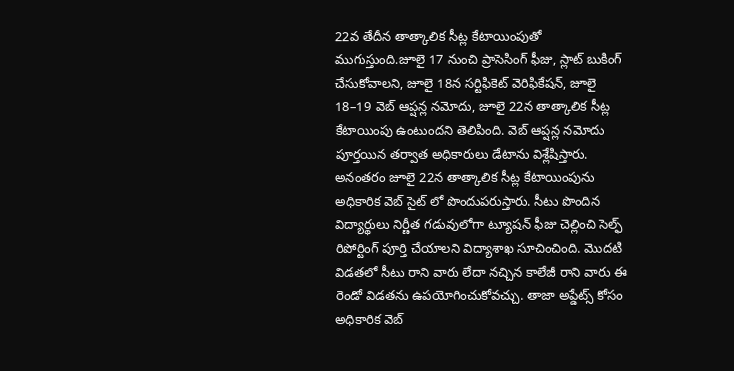22వ తేదీన తాత్కాలిక సీట్ల కేటాయింపుతో ముగుస్తుంది.జూలై 17 నుంచి ప్రాసెసింగ్ ఫీజు, స్లాట్ బుకింగ్ చేసుకోవాలని, జూలై 18న సర్టిఫికెట్ వెరిఫికేషన్, జూలై 18–19 వెబ్ ఆప్షన్ల నమోదు, జూలై 22న తాత్కాలిక సీట్ల కేటాయింపు ఉంటుందని తెలిపింది. వెబ్ ఆప్షన్ల నమోదు పూర్తయిన తర్వాత అధికారులు డేటాను విశ్లేషిస్తారు. అనంతరం జూలై 22న తాత్కాలిక సీట్ల కేటాయింపును అధికారిక వెబ్ సైట్ లో పొందుపరుస్తారు. సీటు పొందిన విద్యార్థులు నిర్ణీత గడువులోగా ట్యూషన్ ఫీజు చెల్లించి సెల్ఫ్ రిపోర్టింగ్ పూర్తి చేయాలని విద్యాశాఖ సూచించింది. మొదటి విడతలో సీటు రాని వారు లేదా నచ్చిన కాలేజీ రాని వారు ఈ రెండో విడతను ఉపయోగించుకోవచ్చు. తాజా అప్డేట్స్ కోసం అధికారిక వెబ్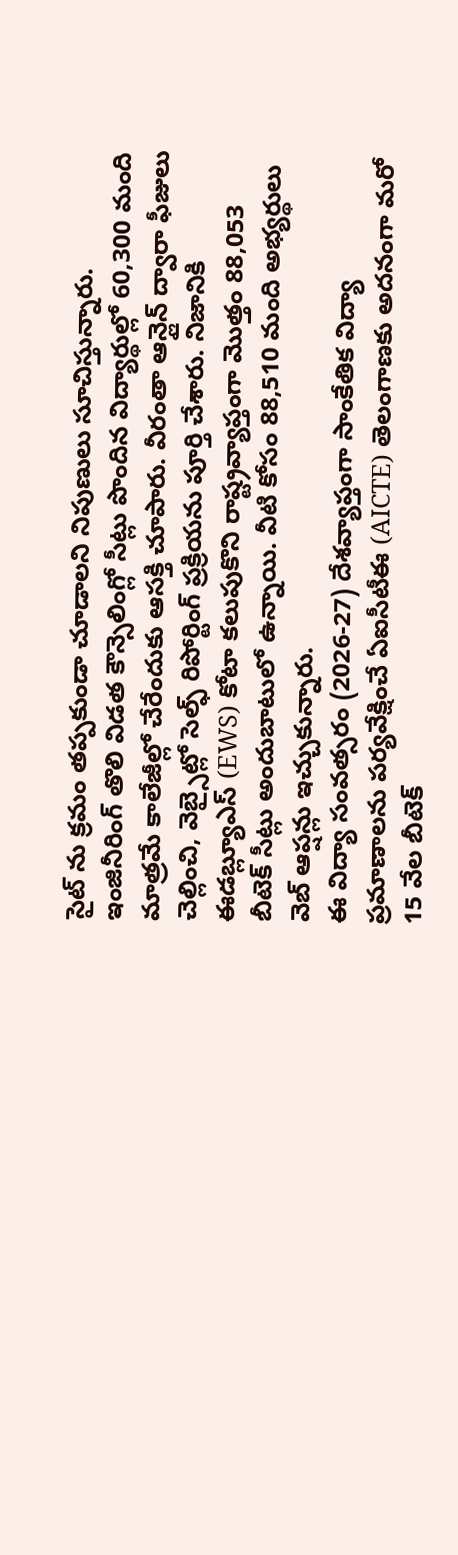సైట్ ను క్రమం తప్పకుండా చూడాలని నిపుణులు సూచిస్తున్నారు.
ఇంజినీరింగ్ తొలి విడత కౌన్సెలింగ్లో సీట్లు పొందిన విద్యార్థుల్లో 60,300 మంది మాత్రమే కాలేజీల్లో చేరేందుకు ఆసక్తి చూపారు. వీరంతా ఆన్లైన్ ద్వారా ఫీజులు చెల్లించి, వెబ్సైట్లో సెల్ఫ్ రిపోర్టింగ్ ప్రక్రియను పూర్తి చేశారు. నిజానికి ఈడబ్ల్యూఎస్ (EWS) కోటా కలుపుకొని రాష్ట్రవ్యాప్తంగా మొత్తం 88,053 బీటెక్ సీట్లు అందుబాటులో ఉన్నాయి. వీటి కోసం 88,510 మంది అభ్యర్థులు వెబ్ ఆప్షన్లు ఇచ్చుకున్నారు.
ఈ విద్యా సంవత్సరం (2026-27) దేశవ్యాప్తంగా సాంకేతిక విద్యా ప్రమాణాలను పర్యవేక్షించే ఏఐసీటీఈ (AICTE) తెలంగాణకు అదనంగా మరో 15 వేల బీటెక్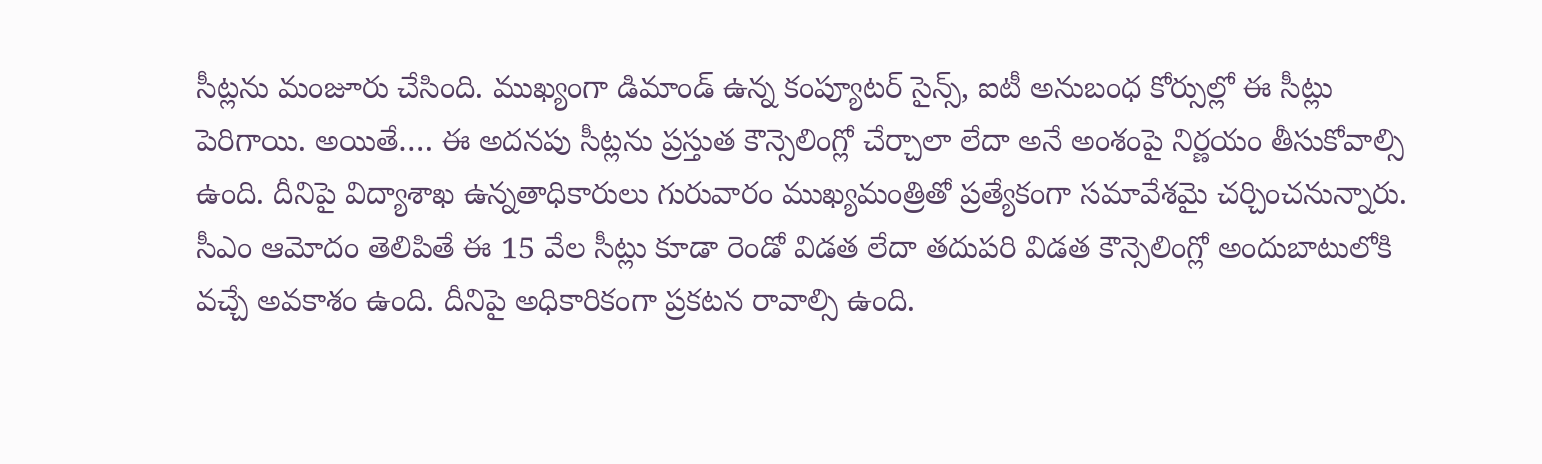సీట్లను మంజూరు చేసింది. ముఖ్యంగా డిమాండ్ ఉన్న కంప్యూటర్ సైన్స్, ఐటీ అనుబంధ కోర్సుల్లో ఈ సీట్లు పెరిగాయి. అయితే…. ఈ అదనపు సీట్లను ప్రస్తుత కౌన్సెలింగ్లో చేర్చాలా లేదా అనే అంశంపై నిర్ణయం తీసుకోవాల్సి ఉంది. దీనిపై విద్యాశాఖ ఉన్నతాధికారులు గురువారం ముఖ్యమంత్రితో ప్రత్యేకంగా సమావేశమై చర్చించనున్నారు. సీఎం ఆమోదం తెలిపితే ఈ 15 వేల సీట్లు కూడా రెండో విడత లేదా తదుపరి విడత కౌన్సెలింగ్లో అందుబాటులోకి వచ్చే అవకాశం ఉంది. దీనిపై అధికారికంగా ప్రకటన రావాల్సి ఉంది.